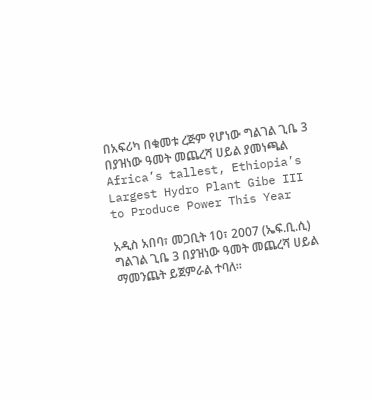በአፍሪካ በቁመቱ ረጅም የሆነው ግልገል ጊቤ 3 በያዝነው ዓመት መጨረሻ ሀይል ያመነጫል Africa’s tallest, Ethiopia’s Largest Hydro Plant Gibe III to Produce Power This Year

አዲስ አበባ፣ መጋቢት 10፣ 2007 (ኤፍ.ቢ.ሲ) ግልገል ጊቤ 3 በያዝነው ዓመት መጨረሻ ሀይል ማመንጨት ይጀምራል ተባለ።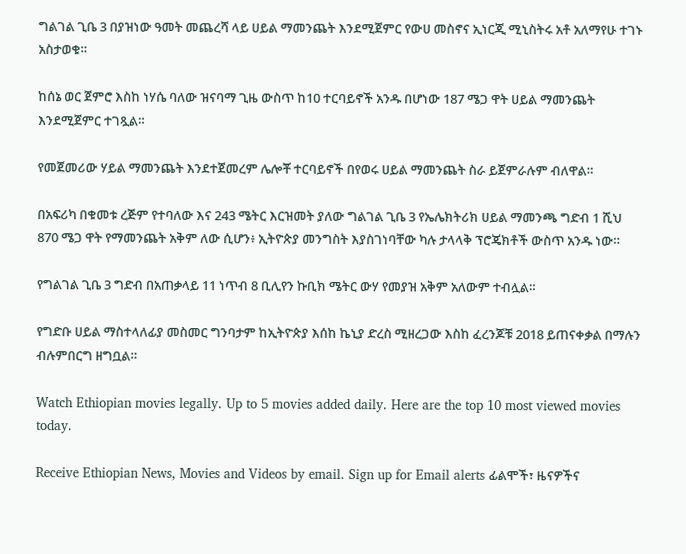ግልገል ጊቤ 3 በያዝነው ዓመት መጨረሻ ላይ ሀይል ማመንጨት እንደሚጀምር የውሀ መስኖና ኢነርጂ ሚኒስትሩ አቶ አለማየሁ ተገኑ አስታወቁ።

ከሰኔ ወር ጀምሮ እስከ ነሃሴ ባለው ዝናባማ ጊዜ ውስጥ ከ10 ተርባይኖች አንዱ በሆነው 187 ሜጋ ዋት ሀይል ማመንጨት እንደሚጀምር ተገጿል።

የመጀመሪው ሃይል ማመንጨት እንደተጀመረም ሌሎቾ ተርባይኖች በየወሩ ሀይል ማመንጨት ስራ ይጀምራሉም ብለዋል።

በአፍሪካ በቁመቱ ረጅም የተባለው እና 243 ሜትር እርዝመት ያለው ግልገል ጊቤ 3 የኤሌክትሪክ ሀይል ማመንጫ ግድብ 1 ሺህ 870 ሜጋ ዋት የማመንጨት አቅም ለው ሲሆን፥ ኢትዮጵያ መንግስት እያስገነባቸው ካሉ ታላላቅ ፕሮጄክቶች ውስጥ አንዱ ነው።

የግልገል ጊቤ 3 ግድብ በአጠቃላይ 11 ነጥብ 8 ቢሊየን ኩቢክ ሜትር ውሃ የመያዝ አቅም አለውም ተብሏል።

የግድቡ ሀይል ማስተላለፊያ መስመር ግንባታም ከኢትዮጵያ እሰከ ኬኒያ ድረስ ሚዘረጋው እስከ ፈረንጆቹ 2018 ይጠናቀቃል በማሉን ብሉምበርግ ዘግቧል።

Watch Ethiopian movies legally. Up to 5 movies added daily. Here are the top 10 most viewed movies today.

Receive Ethiopian News, Movies and Videos by email. Sign up for Email alerts ፊልሞች፣ ዜናዎችና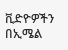ቪድዮዎችን በኢሜል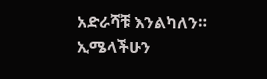አድራሻቹ እንልካለን። ኢሜላችሁን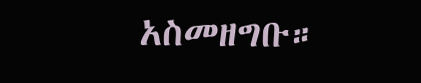አስመዘግቡ።